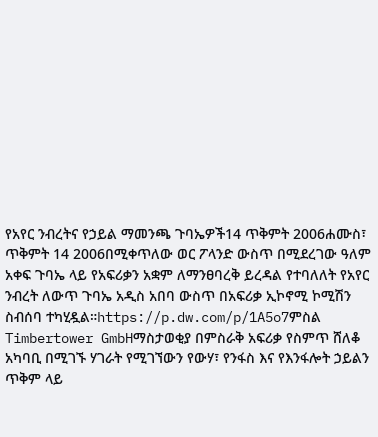የአየር ንብረትና የኃይል ማመንጫ ጉባኤዎች14 ጥቅምት 2006ሐሙስ፣ ጥቅምት 14 2006በሚቀጥለው ወር ፖላንድ ውስጥ በሚደረገው ዓለም አቀፍ ጉባኤ ላይ የአፍሪቃን አቋም ለማንፀባረቅ ይረዳል የተባለለት የአየር ንብረት ለውጥ ጉባኤ አዲስ አበባ ውስጥ በአፍሪቃ ኢኮኖሚ ኮሚሽን ስብሰባ ተካሂዷል።https://p.dw.com/p/1A5o7ምስል Timbertower GmbHማስታወቂያ በምስራቅ አፍሪቃ የስምጥ ሸለቆ አካባቢ በሚገኙ ሃገራት የሚገኘውን የውሃ፣ የንፋስ እና የእንፋሎት ኃይልን ጥቅም ላይ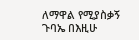ለማዋል የሚያስቃኝ ጉባኤ በእዚሁ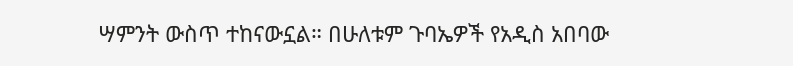ሣምንት ውስጥ ተከናውኗል። በሁለቱም ጉባኤዎች የአዲስ አበባው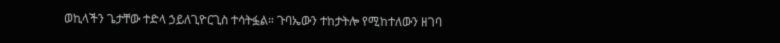ወኪላችን ጌታቸው ተድላ ኃይለጊዮርጊስ ተሳትፏል። ጉባኤውን ተከታትሎ የሚከተለውን ዘገባ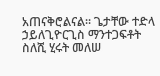አጠናቅሮልናል። ጌታቸው ተድላ ኃይለጊዮርጊስ ማንተጋፍቶት ስለሺ ሂሩት መለሠ